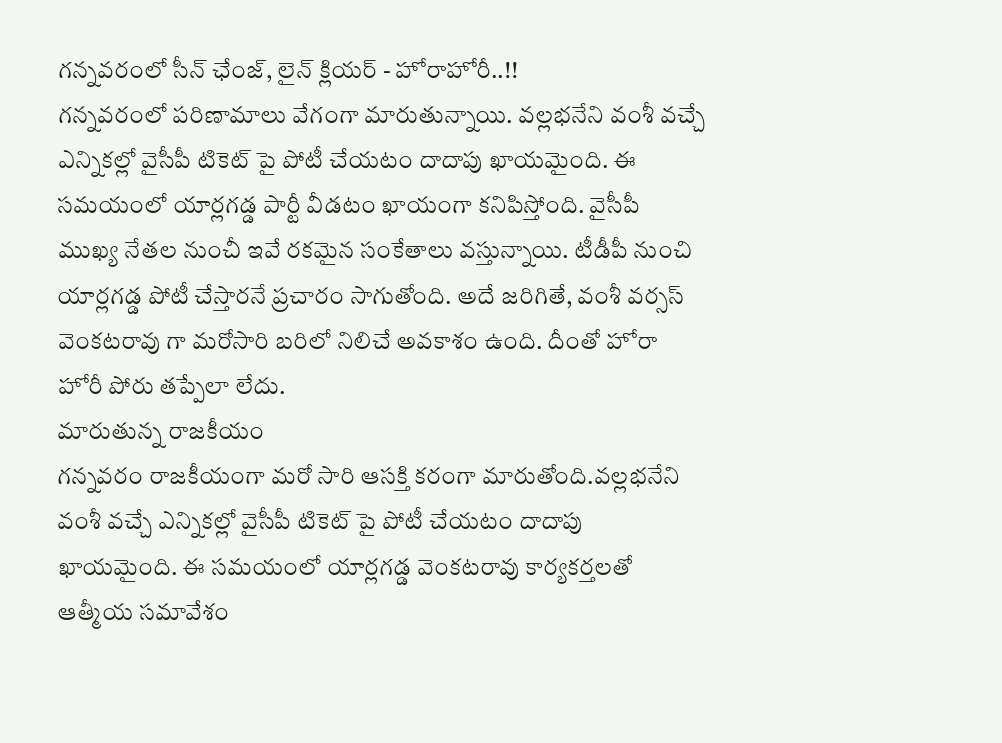గన్నవరంలో సీన్ ఛేంజ్, లైన్ క్లియర్ - హోరాహోరీ..!!
గన్నవరంలో పరిణామాలు వేగంగా మారుతున్నాయి. వల్లభనేని వంశీ వచ్చే ఎన్నికల్లో వైసీపీ టికెట్ పై పోటీ చేయటం దాదాపు ఖాయమైంది. ఈ సమయంలో యార్లగడ్డ పార్టీ వీడటం ఖాయంగా కనిపిస్తోంది. వైసీపీ ముఖ్య నేతల నుంచీ ఇవే రకమైన సంకేతాలు వస్తున్నాయి. టీడీపీ నుంచి యార్లగడ్డ పోటీ చేస్తారనే ప్రచారం సాగుతోంది. అదే జరిగితే, వంశీ వర్సస్ వెంకటరావు గా మరోసారి బరిలో నిలిచే అవకాశం ఉంది. దీంతో హోరా హోరీ పోరు తప్పేలా లేదు.
మారుతున్న రాజకీయం
గన్నవరం రాజకీయంగా మరో సారి ఆసక్తి కరంగా మారుతోంది.వల్లభనేని వంశీ వచ్చే ఎన్నికల్లో వైసీపీ టికెట్ పై పోటీ చేయటం దాదాపు ఖాయమైంది. ఈ సమయంలో యార్లగడ్డ వెంకటరావు కార్యకర్తలతో ఆత్మీయ సమావేశం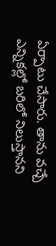ఏర్పాటు చేసారు. తాను వచ్చే ఎన్నికల్లో బరిలో నిలుస్తానని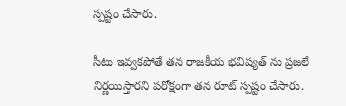స్పష్టం చేసారు.

సీటు ఇవ్వకపోతే తన రాజకీయ భవిష్యత్ ను ప్రజలే నిర్ణయిస్తారని పరోక్షంగా తన రూట్ స్పష్టం చేసారు.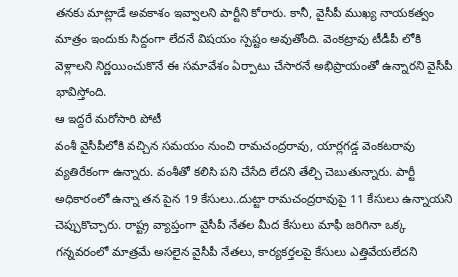తనకు మాట్లాడే అవకాశం ఇవ్వాలని పార్టీని కోరారు. కానీ, వైసీపీ ముఖ్య నాయకత్వం మాత్రం ఇందుకు సిద్దంగా లేదనే విషయం స్పష్టం అవుతోంది. వెంకట్రావు టీడీపీ లోకి వెళ్లాలని నిర్ణయించుకొనే ఈ సమావేశం ఏర్పాటు చేసారనే అభిప్రాయంతో ఉన్నారని వైసీపీ భావిస్తోంది.
ఆ ఇద్దరే మరోసారి పోటీ
వంశీ వైసీపీలోకి వచ్చిన సమయం నుంచి రామచంద్రరావు, యార్లగడ్డ వెంకటరావు వ్యతిరేకంగా ఉన్నారు. వంశీతో కలిసి పని చేసేది లేదని తేల్చి చెబుతున్నారు. పార్టీ అధికారంలో ఉన్నా తన పైన 19 కేసులు..దుట్టా రామచంద్రరావుపై 11 కేసులు ఉన్నాయని చెప్పుకొచ్చారు. రాష్ట్ర వ్యాప్తంగా వైసీపీ నేతల మీద కేసులు మాఫీ జరిగినా ఒక్క గన్నవరంలో మాత్రమే అసలైన వైసీపీ నేతలు, కార్యకర్తలపై కేసులు ఎత్తివేయలేదని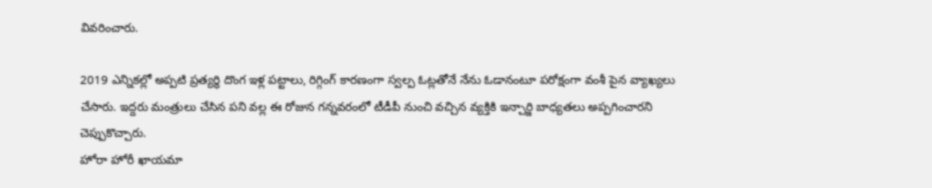వివరించారు.

2019 ఎన్నికల్లో అప్పటి ప్రత్యర్థి దొంగ ఇళ్ల పట్టాలు, రిగ్గింగ్ కారణంగా స్వల్ప ఓట్లతోనే నేను ఓడానంటూ పరోక్షంగా వంశీ పైన వ్యాఖ్యలు చేసారు. ఇద్దరు మంత్రులు చేసిన పని వల్ల ఈ రోజున గన్నవరంలో టీడీపీ నుంచి వచ్చిన వ్యక్తికి ఇన్చార్జి బాధ్యతలు అప్పగించారని చెప్పుకొచ్చారు.
హోరా హోరీ ఖాయమా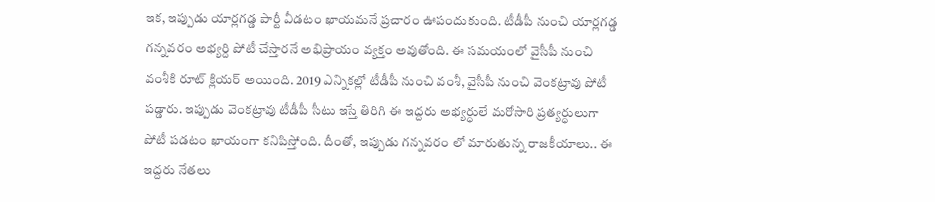ఇక, ఇప్పుడు యార్లగడ్డ పార్టీ వీడటం ఖాయమనే ప్రచారం ఊపందుకుంది. టీడీపీ నుంచి యార్లగడ్డ గన్నవరం అభ్యర్ది పోటీ చేస్తారనే అభిప్రాయం వ్యక్తం అవుతోంది. ఈ సమయంలో వైసీపీ నుంచి వంశీకి రూట్ క్లియర్ అయింది. 2019 ఎన్నికల్లో టీడీపీ నుంచి వంశీ, వైసీపీ నుంచి వెంకట్రావు పోటీ పడ్డారు. ఇప్పుడు వెంకట్రావు టీడీపీ సీటు ఇస్తే తిరిగి ఈ ఇద్దరు అభ్యర్ధులే మరోసారి ప్రత్యర్ధులుగా పోటీ పడటం ఖాయంగా కనిపిస్తోంది. దీంతో, ఇప్పుడు గన్నవరం లో మారుతున్న రాజకీయాలు.. ఈ ఇద్దరు నేతలు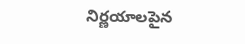నిర్ణయాలపైన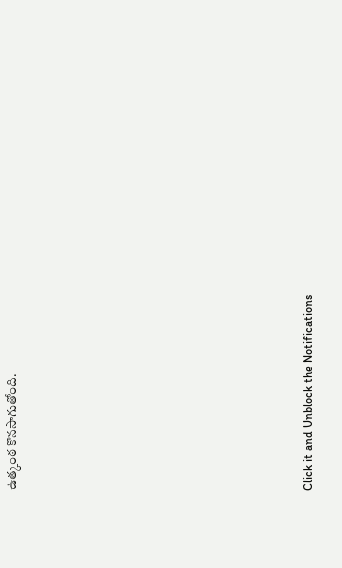ఉత్కంఠ కొనసాగుతోంది.












Click it and Unblock the Notifications